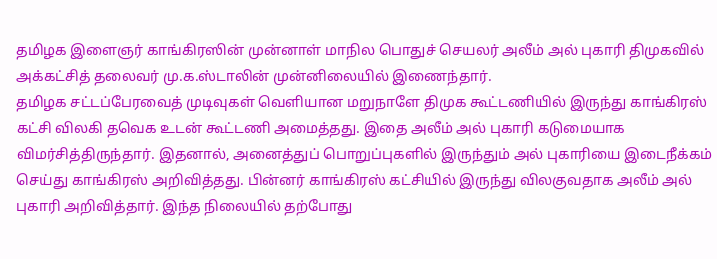தமிழக இளைஞர் காங்கிரஸின் முன்னாள் மாநில பொதுச் செயலர் அலீம் அல் புகாரி திமுகவில் அக்கட்சித் தலைவர் மு.க.ஸ்டாலின் முன்னிலையில் இணைந்தார்.
தமிழக சட்டப்பேரவைத் முடிவுகள் வெளியான மறுநாளே திமுக கூட்டணியில் இருந்து காங்கிரஸ் கட்சி விலகி தவெக உடன் கூட்டணி அமைத்தது. இதை அலீம் அல் புகாரி கடுமையாக விமர்சித்திருந்தார். இதனால், அனைத்துப் பொறுப்புகளில் இருந்தும் அல் புகாரியை இடைநீக்கம் செய்து காங்கிரஸ் அறிவித்தது. பின்னர் காங்கிரஸ் கட்சியில் இருந்து விலகுவதாக அலீம் அல் புகாரி அறிவித்தார். இந்த நிலையில் தற்போது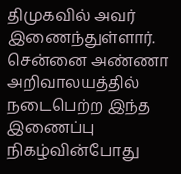திமுகவில் அவர் இணைந்துள்ளார்.
சென்னை அண்ணா அறிவாலயத்தில் நடைபெற்ற இந்த இணைப்பு நிகழ்வின்போது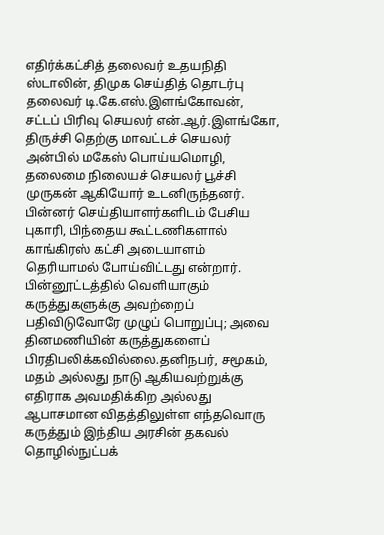எதிர்க்கட்சித் தலைவர் உதயநிதி ஸ்டாலின், திமுக செய்தித் தொடர்பு தலைவர் டி.கே.எஸ்.இளங்கோவன், சட்டப் பிரிவு செயலர் என்.ஆர்.இளங்கோ, திருச்சி தெற்கு மாவட்டச் செயலர் அன்பில் மகேஸ் பொய்யமொழி, தலைமை நிலையச் செயலர் பூச்சி முருகன் ஆகியோர் உடனிருந்தனர்.
பின்னர் செய்தியாளர்களிடம் பேசிய புகாரி, பிந்தைய கூட்டணிகளால் காங்கிரஸ் கட்சி அடையாளம் தெரியாமல் போய்விட்டது என்றார்.
பின்னூட்டத்தில் வெளியாகும் கருத்துகளுக்கு அவற்றைப் பதிவிடுவோரே முழுப் பொறுப்பு; அவை தினமணியின் கருத்துகளைப் பிரதிபலிக்கவில்லை.தனிநபர், சமூகம், மதம் அல்லது நாடு ஆகியவற்றுக்கு எதிராக அவமதிக்கிற அல்லது ஆபாசமான விதத்திலுள்ள எந்தவொரு கருத்தும் இந்திய அரசின் தகவல் தொழில்நுட்பக்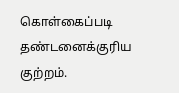கொள்கைப்படி தண்டனைக்குரிய குற்றம்.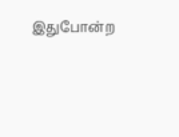இதுபோன்ற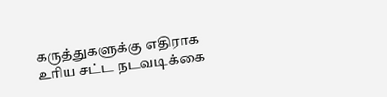கருத்துகளுக்கு எதிராக உரிய சட்ட நடவடிக்கை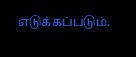எடுக்கப்படும்.